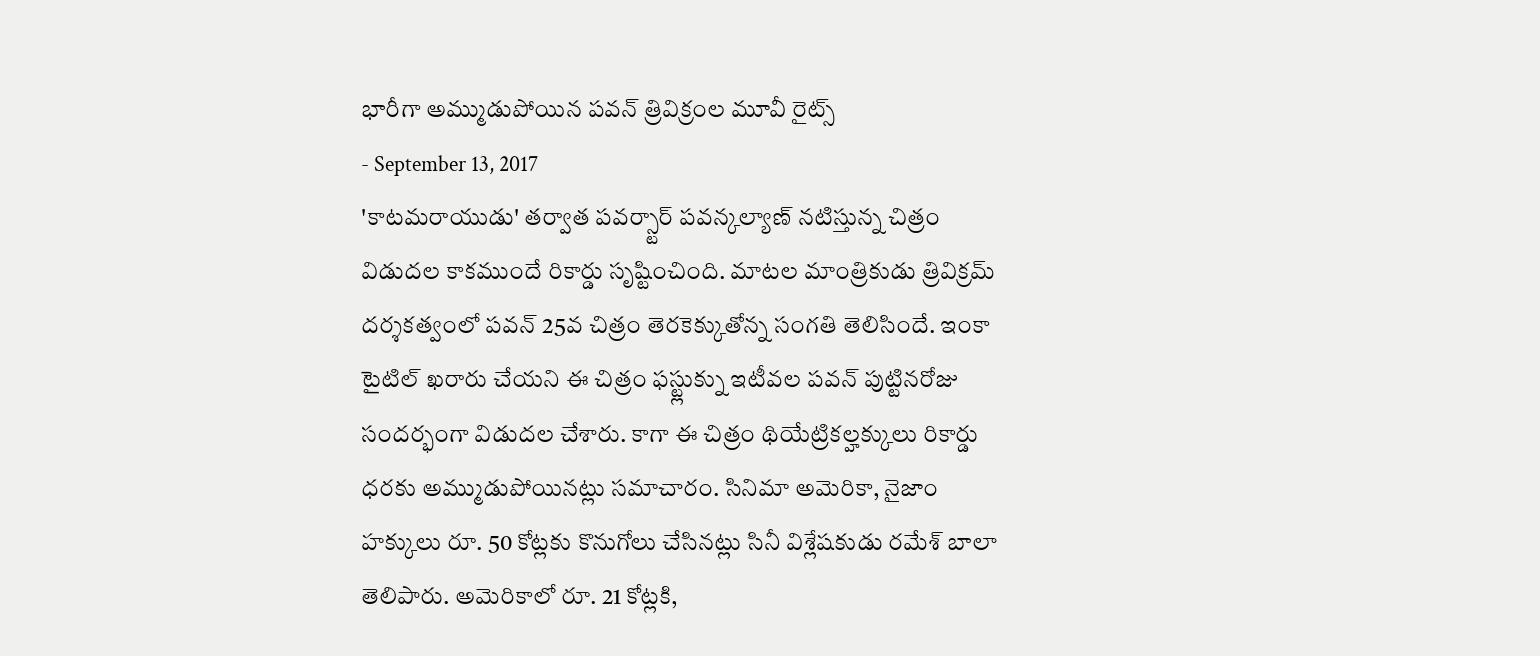భారీగా అమ్ముడుపోయిన పవన్ త్రివిక్రంల మూవీ రైట్స్
- September 13, 2017
'కాటమరాయుడు' తర్వాత పవర్స్టార్ పవన్కల్యాణ్ నటిస్తున్న చిత్రం విడుదల కాకముందే రికార్డు సృష్టించింది. మాటల మాంత్రికుడు త్రివిక్రమ్ దర్శకత్వంలో పవన్ 25వ చిత్రం తెరకెక్కుతోన్న సంగతి తెలిసిందే. ఇంకా టైటిల్ ఖరారు చేయని ఈ చిత్రం ఫస్ట్లుక్ను ఇటీవల పవన్ పుట్టినరోజు సందర్భంగా విడుదల చేశారు. కాగా ఈ చిత్రం థియేట్రికల్హక్కులు రికార్డు ధరకు అమ్ముడుపోయినట్లు సమాచారం. సినిమా అమెరికా, నైజాం హక్కులు రూ. 50 కోట్లకు కొనుగోలు చేసినట్లు సినీ విశ్లేషకుడు రమేశ్ బాలా తెలిపారు. అమెరికాలో రూ. 21 కోట్లకి,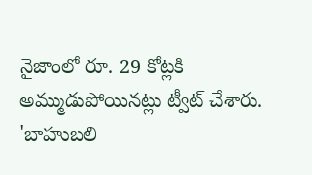నైజాంలో రూ. 29 కోట్లకి అమ్ముడుపోయినట్లు ట్వీట్ చేశారు.
'బాహుబలి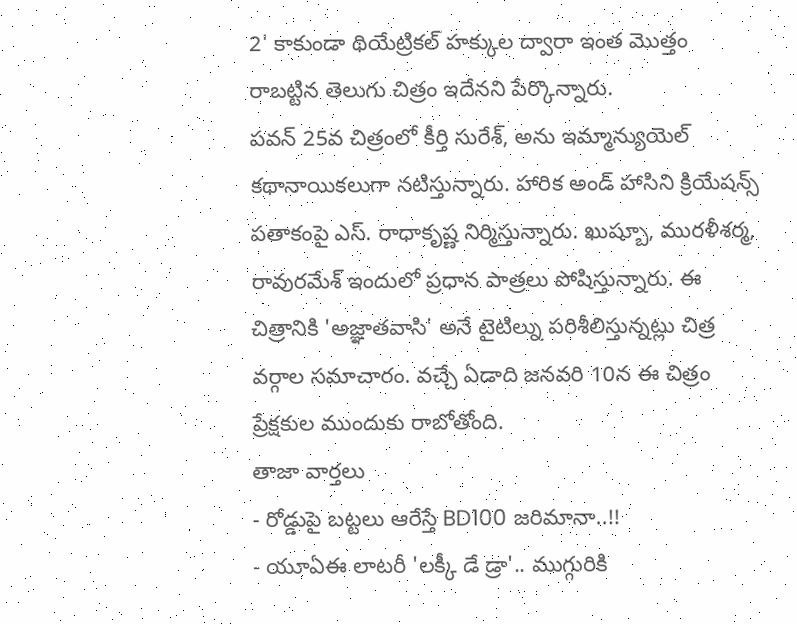2' కాకుండా థియేట్రికల్ హక్కుల ద్వారా ఇంత మొత్తం రాబట్టిన తెలుగు చిత్రం ఇదేనని పేర్కొన్నారు.
పవన్ 25వ చిత్రంలో కీర్తి సురేశ్, అను ఇమ్మాన్యుయెల్ కథానాయికలుగా నటిస్తున్నారు. హారిక అండ్ హాసిని క్రియేషన్స్ పతాకంపై ఎస్. రాధాకృష్ణ నిర్మిస్తున్నారు. ఖుష్బూ, మురళీశర్మ, రావురమేశ్ ఇందులో ప్రధాన పాత్రలు పోషిస్తున్నారు. ఈ చిత్రానికి 'అజ్ఞాతవాసి' అనే టైటిల్ను పరిశీలిస్తున్నట్లు చిత్ర వర్గాల సమాచారం. వచ్చే ఏడాది జనవరి 10న ఈ చిత్రం ప్రేక్షకుల ముందుకు రాబోతోంది.
తాజా వార్తలు
- రోడ్డుపై బట్టలు ఆరేస్తే BD100 జరిమానా..!!
- యూఏఈ లాటరీ 'లక్కీ డే డ్రా'.. ముగ్గురికి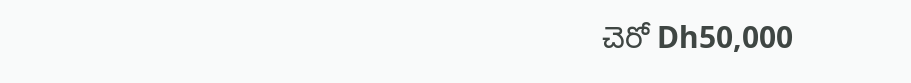చెరో Dh50,000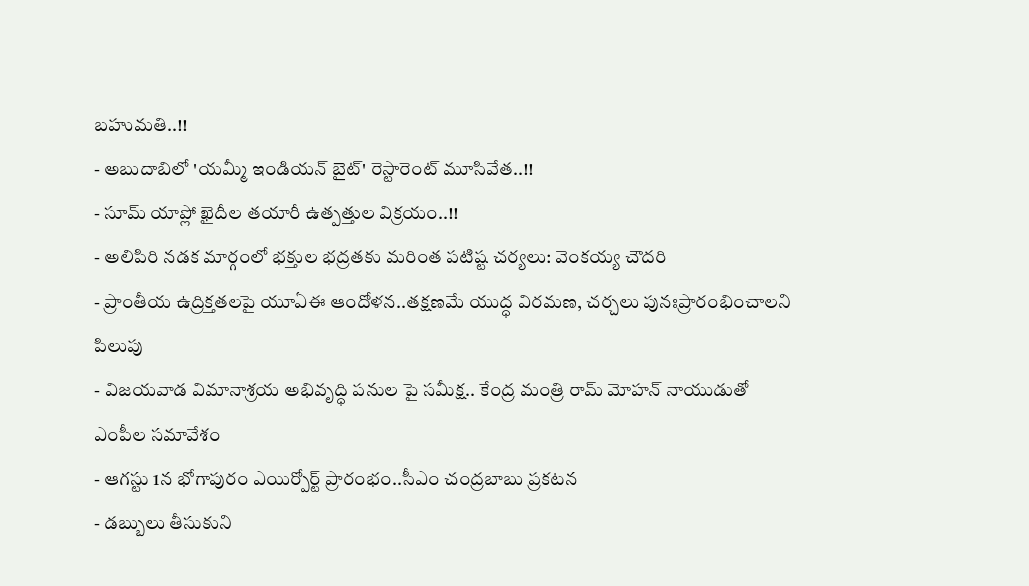బహుమతి..!!
- అబుదాబిలో 'యమ్మీ ఇండియన్ బైట్' రెస్టారెంట్ మూసివేత..!!
- సూమ్ యాప్లో ఖైదీల తయారీ ఉత్పత్తుల విక్రయం..!!
- అలిపిరి నడక మార్గంలో భక్తుల భద్రతకు మరింత పటిష్ట చర్యలు: వెంకయ్య చౌదరి
- ప్రాంతీయ ఉద్రిక్తతలపై యూఏఈ ఆందోళన..తక్షణమే యుద్ధ విరమణ, చర్చలు పునఃప్రారంభించాలని పిలుపు
- విజయవాడ విమానాశ్రయ అభివృద్ధి పనుల పై సమీక్ష.. కేంద్ర మంత్రి రామ్ మోహన్ నాయుడుతో ఎంపీల సమావేశం
- ఆగస్టు 1న భోగాపురం ఎయిర్పోర్ట్ ప్రారంభం..సీఎం చంద్రబాబు ప్రకటన
- డబ్బులు తీసుకుని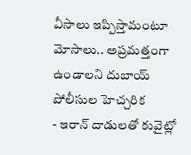వీసాలు ఇప్పిస్తామంటూ మోసాలు.. అప్రమత్తంగా ఉండాలని దుబాయ్ పోలీసుల హెచ్చరిక
- ఇరాన్ దాడులతో కువైట్లో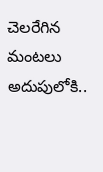చెలరేగిన మంటలు అదుపులోకి..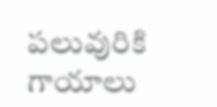పలువురికి గాయాలు